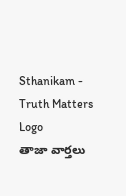Sthanikam - Truth Matters
Logo
తాజా వార్తలు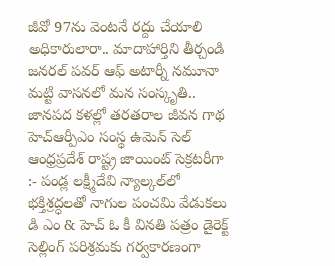జీవో 97ను వెంటనే రద్దు చేయాలి అధికారులారా.. మాదాహార్తిని తీర్చండి జనరల్ పవర్ ఆఫ్ అటార్నీ నమూనా మట్టి వాసనలో మన సంస్కృతి.. జానపద కళల్లో తరతరాల జీవన గాథ హెచ్ఆర్పీఎం సంస్థ ఉమెన్ సెల్ ఆంధ్రప్రదేశ్ రాష్ట్ర జాయింట్ సెక్రటరీగా :- పండ్ల లక్ష్మీదేవి న్యాల్కల్‌లో భక్తిశ్రద్ధలతో నాగుల పంచమి వేడుకలు డి ఎం & హెచ్ ఓ కీ వినతి పత్రం డైరెక్ట్ సెల్లింగ్ పరిశ్రమకు గర్వకారణంగా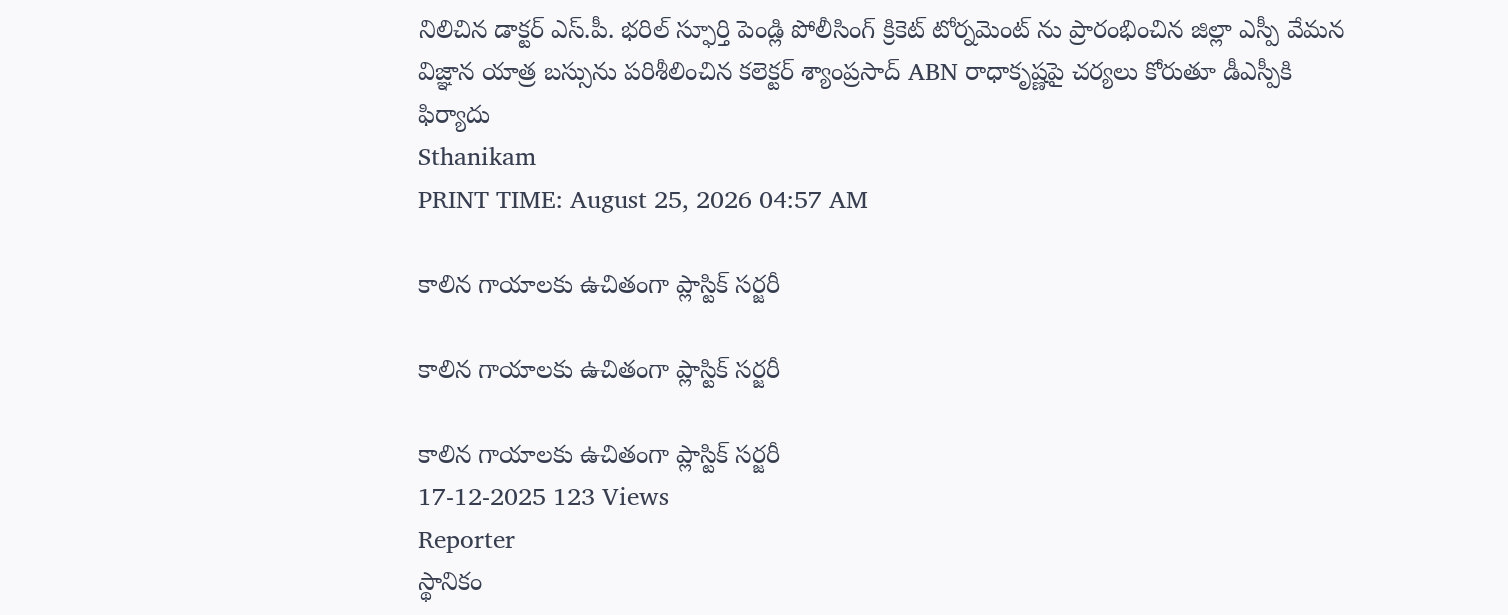నిలిచిన డాక్టర్ ఎస్.పీ. భరిల్ స్ఫూర్తి పెండ్లి పోలీసింగ్ క్రికెట్ టోర్నమెంట్ ను ప్రారంభించిన జిల్లా ఎస్పీ వేమన విజ్ఞాన యాత్ర బస్సును పరిశీలించిన కలెక్టర్ శ్యాంప్రసాద్ ABN రాధాకృష్ణపై చర్యలు కోరుతూ డీఎస్పీకి ఫిర్యాదు
Sthanikam
PRINT TIME: August 25, 2026 04:57 AM

కాలిన గాయాలకు ఉచితంగా ప్లాస్టిక్ సర్జరీ

కాలిన గాయాలకు ఉచితంగా ప్లాస్టిక్ సర్జరీ

కాలిన గాయాలకు ఉచితంగా ప్లాస్టిక్ సర్జరీ
17-12-2025 123 Views
Reporter
స్థానికం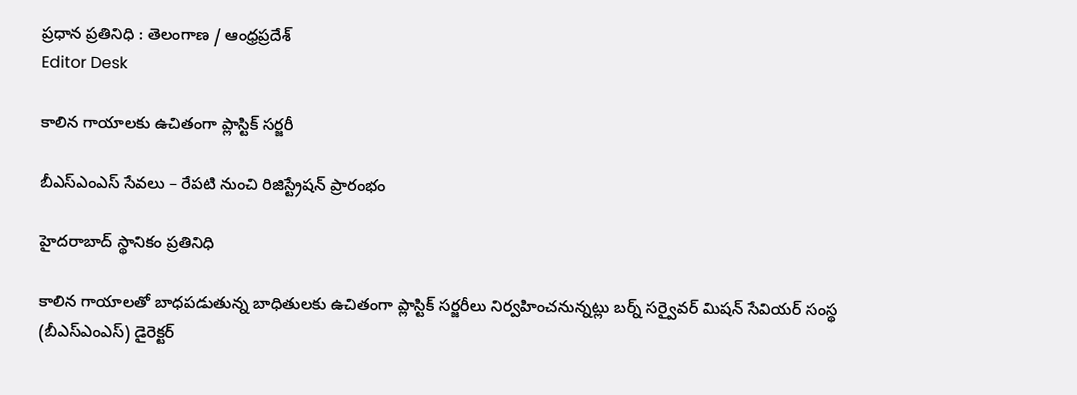ప్రధాన ప్రతినిధి : తెలంగాణ / ఆంధ్రప్రదేశ్
Editor Desk

కాలిన గాయాలకు ఉచితంగా ప్లాస్టిక్ సర్జరీ

బీఎస్ఎంఎస్ సేవలు – రేపటి నుంచి రిజిస్ట్రేషన్ ప్రారంభం

హైదరాబాద్ స్థానికం ప్రతినిధి

కాలిన గాయాలతో బాధపడుతున్న బాధితులకు ఉచితంగా ప్లాస్టిక్ సర్జరీలు నిర్వహించనున్నట్లు బర్న్ సర్వైవర్ మిషన్ సేవియర్ సంస్థ (బీఎస్ఎంఎస్) డైరెక్టర్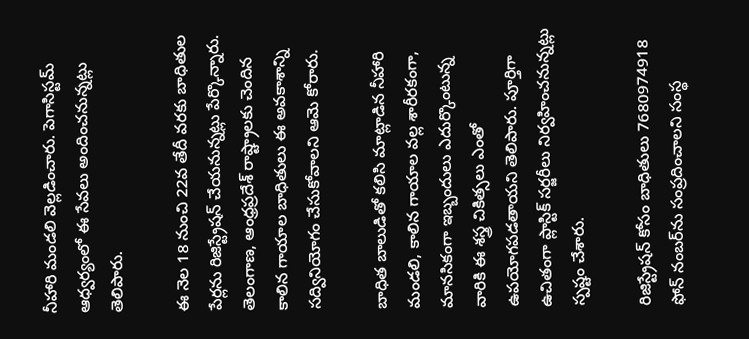నీహారి మండలి వెల్లడించారు. పెగాసిస్టమ్ ఆధ్వర్యంలో ఈ సేవలు అందించనున్నట్లు తెలిపారు.

ఈ నెల 18 నుంచి 22వ తేదీ వరకు బాధితుల పేర్లను రిజిస్ట్రేషన్ చేయనున్నట్లు పేర్కొన్నారు. తెలంగాణ, ఆంధ్రప్రదేశ్ రాష్ట్రాలకు చెందిన కాలిన గాయాల బాధితులు ఈ అవకాశాన్ని సద్వినియోగం చేసుకోవాలని ఆమె కోరారు.

బాధిత బాలుడితో కలిసి మాట్లాడిన నీహారి మండలి, కాలిన గాయాల వల్ల శారీరకంగా, మానసికంగా ఇబ్బందులు ఎదుర్కొంటున్న వారికి ఈ శస్త్ర చికిత్సలు ఎంతో ఉపయోగపడతాయని తెలిపారు. పూర్తిగా ఉచితంగా ప్లాస్టిక్ సర్జరీలు నిర్వహించనున్నట్లు స్పష్టం చేశారు.

రిజిస్ట్రేషన్ కోసం బాధితులు 7680974918 ఫోన్ నంబర్‌ను సంప్రదించాలని సంస్థ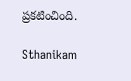ప్రకటించింది.

Sthanikam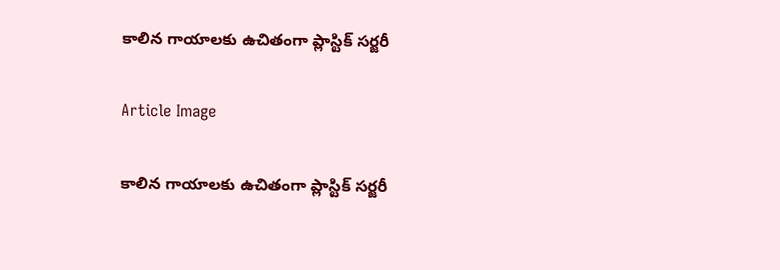కాలిన గాయాలకు ఉచితంగా ప్లాస్టిక్ సర్జరీ

Article Image

కాలిన గాయాలకు ఉచితంగా ప్లాస్టిక్ సర్జరీ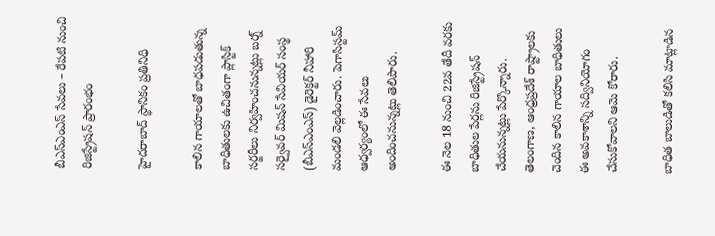బీఎస్ఎంఎస్ సేవలు – రేపటి నుంచి రిజిస్ట్రేషన్ ప్రారంభం

హైదరాబాద్ స్థానికం ప్రతినిధి

కాలిన గాయాలతో బాధపడుతున్న బాధితులకు ఉచితంగా ప్లాస్టిక్ సర్జరీలు నిర్వహించనున్నట్లు బర్న్ సర్వైవర్ మిషన్ సేవియర్ సంస్థ (బీఎస్ఎంఎస్) డైరెక్టర్ నీహారి మండలి వెల్లడించారు. పెగాసిస్టమ్ ఆధ్వర్యంలో ఈ సేవలు అందించనున్నట్లు తెలిపారు.

ఈ నెల 18 నుంచి 22వ తేదీ వరకు బాధితుల పేర్లను రిజిస్ట్రేషన్ చేయనున్నట్లు పేర్కొన్నారు. తెలంగాణ, ఆంధ్రప్రదేశ్ రాష్ట్రాలకు చెందిన కాలిన గాయాల బాధితులు ఈ అవకాశాన్ని సద్వినియోగం చేసుకోవాలని ఆమె కోరారు.

బాధిత బాలుడితో కలిసి మాట్లాడిన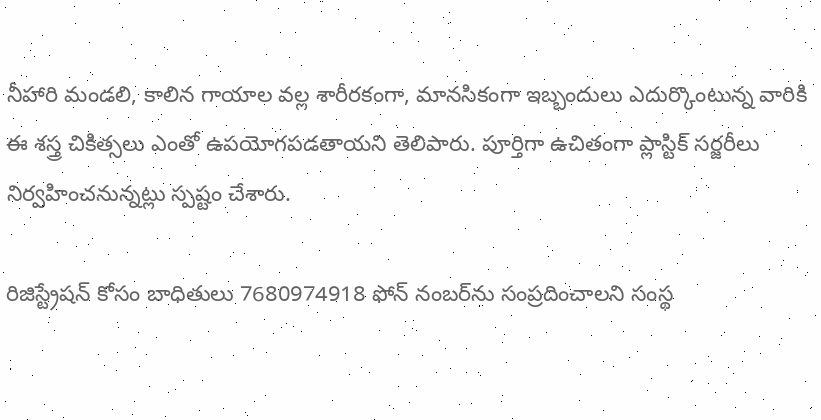నీహారి మండలి, కాలిన గాయాల వల్ల శారీరకంగా, మానసికంగా ఇబ్బందులు ఎదుర్కొంటున్న వారికి ఈ శస్త్ర చికిత్సలు ఎంతో ఉపయోగపడతాయని తెలిపారు. పూర్తిగా ఉచితంగా ప్లాస్టిక్ సర్జరీలు నిర్వహించనున్నట్లు స్పష్టం చేశారు.

రిజిస్ట్రేషన్ కోసం బాధితులు 7680974918 ఫోన్ నంబర్‌ను సంప్రదించాలని సంస్థ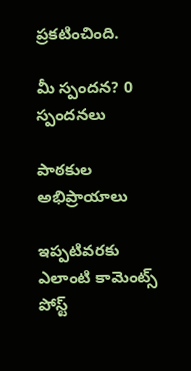ప్రకటించింది.

మీ స్పందన? 0 స్పందనలు

పాఠకుల అభిప్రాయాలు

ఇప్పటివరకు ఎలాంటి కామెంట్స్ పోస్ట్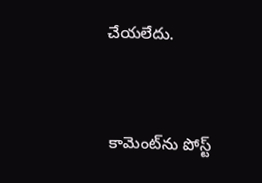చేయలేదు.


కామెంట్‌ను పోస్ట్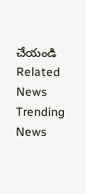చేయండి
Related News
Trending News